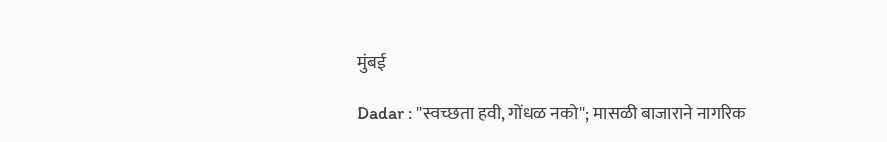मुंबई

Dadar : ''स्वच्छता हवी, गोंधळ नको''; मासळी बाजाराने नागरिक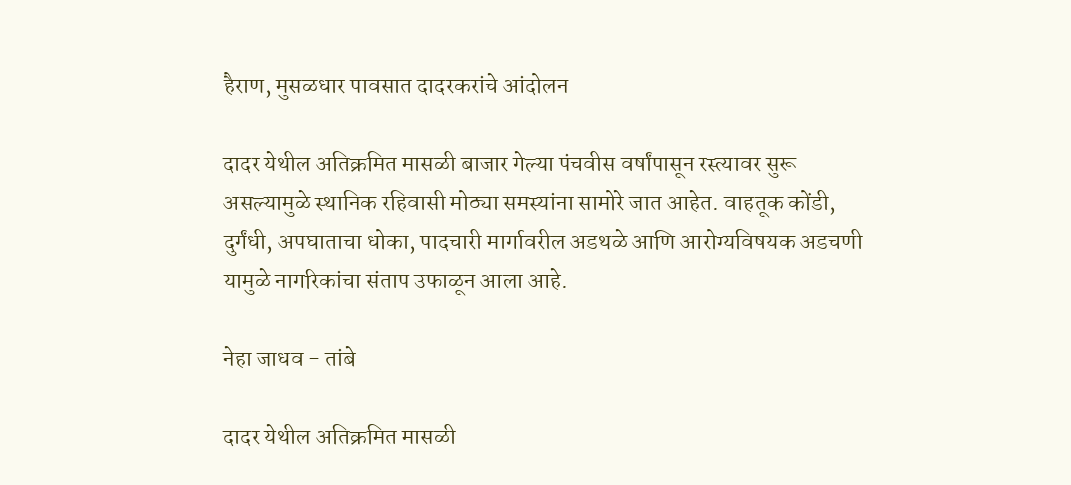हैराण, मुसळधार पावसात दादरकरांचे आंदोलन

दादर येथील अतिक्रमित मासळी बाजार गेल्या पंचवीस वर्षांपासून रस्त्यावर सुरू असल्यामुळे स्थानिक रहिवासी मोठ्या समस्यांना सामोरे जात आहेत. वाहतूक कोंडी, दुर्गंधी, अपघाताचा धोका, पादचारी मार्गावरील अडथळे आणि आरोग्यविषयक अडचणी यामुळे नागरिकांचा संताप उफाळून आला आहे.

नेहा जाधव - तांबे

दादर येथील अतिक्रमित मासळी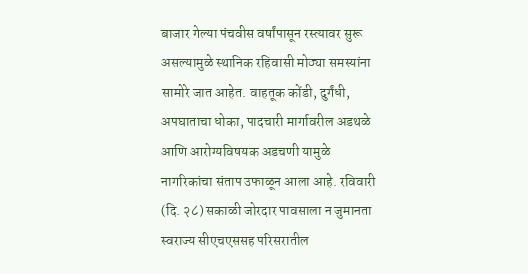बाजार गेल्या पंचवीस वर्षांपासून रस्त्यावर सुरू असल्यामुळे स्थानिक रहिवासी मोठ्या समस्यांना सामोरे जात आहेत. वाहतूक कोंडी, दुर्गंधी, अपघाताचा धोका, पादचारी मार्गावरील अडथळे आणि आरोग्यविषयक अडचणी यामुळे नागरिकांचा संताप उफाळून आला आहे. रविवारी (दि. २८) सकाळी जोरदार पावसाला न जुमानता स्वराज्य सीएचएससह परिसरातील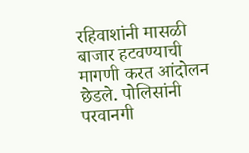रहिवाशांनी मासळी बाजार हटवण्याची मागणी करत आंदोलन छेडले. पोलिसांनी परवानगी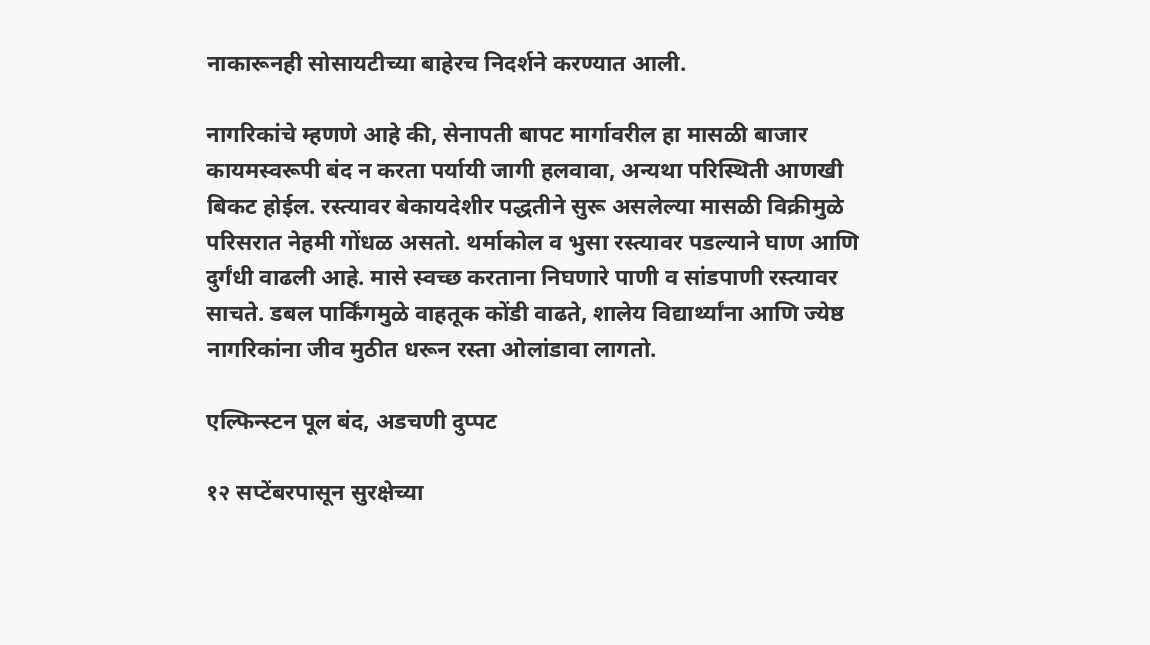नाकारूनही सोसायटीच्या बाहेरच निदर्शने करण्यात आली.

नागरिकांचे म्हणणे आहे की, सेनापती बापट मार्गावरील हा मासळी बाजार कायमस्वरूपी बंद न करता पर्यायी जागी हलवावा, अन्यथा परिस्थिती आणखी बिकट होईल. रस्त्यावर बेकायदेशीर पद्धतीने सुरू असलेल्या मासळी विक्रीमुळे परिसरात नेहमी गोंधळ असतो. थर्माकोल व भुसा रस्त्यावर पडल्याने घाण आणि दुर्गंधी वाढली आहे. मासे स्वच्छ करताना निघणारे पाणी व सांडपाणी रस्त्यावर साचते. डबल पार्किंगमुळे वाहतूक कोंडी वाढते, शालेय विद्यार्थ्यांना आणि ज्येष्ठ नागरिकांना जीव मुठीत धरून रस्ता ओलांडावा लागतो.

एल्फिन्स्टन पूल बंद, अडचणी दुप्पट

१२ सप्टेंबरपासून सुरक्षेच्या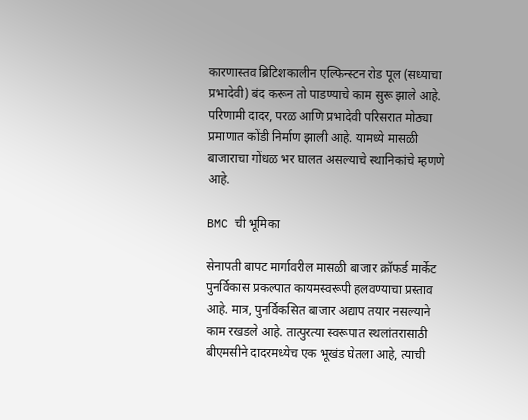कारणास्तव ब्रिटिशकालीन एल्फिन्स्टन रोड पूल (सध्याचा प्रभादेवी) बंद करून तो पाडण्याचे काम सुरू झाले आहे. परिणामी दादर, परळ आणि प्रभादेवी परिसरात मोठ्या प्रमाणात कोंडी निर्माण झाली आहे. यामध्ये मासळी बाजाराचा गोंधळ भर घालत असल्याचे स्थानिकांचे म्हणणे आहे.

BMC ची भूमिका

सेनापती बापट मार्गावरील मासळी बाजार क्रॉफर्ड मार्केट पुनर्विकास प्रकल्पात कायमस्वरूपी हलवण्याचा प्रस्ताव आहे. मात्र, पुनर्विकसित बाजार अद्याप तयार नसल्याने काम रखडले आहे. तात्पुरत्या स्वरूपात स्थलांतरासाठी बीएमसीने दादरमध्येच एक भूखंड घेतला आहे, त्याची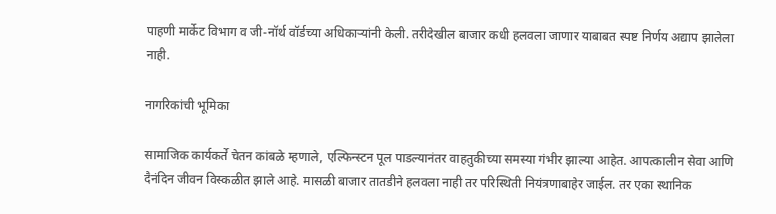पाहणी मार्केट विभाग व जी-नॉर्थ वॉर्डच्या अधिकाऱ्यांनी केली. तरीदेखील बाजार कधी हलवला जाणार याबाबत स्पष्ट निर्णय अद्याप झालेला नाही.

नागरिकांची भूमिका

सामाजिक कार्यकर्ते चेतन कांबळे म्हणाले, एल्फिन्स्टन पूल पाडल्यानंतर वाहतुकीच्या समस्या गंभीर झाल्या आहेत. आपत्कालीन सेवा आणि दैनंदिन जीवन विस्कळीत झाले आहे. मासळी बाजार तातडीने हलवला नाही तर परिस्थिती नियंत्रणाबाहेर जाईल. तर एका स्थानिक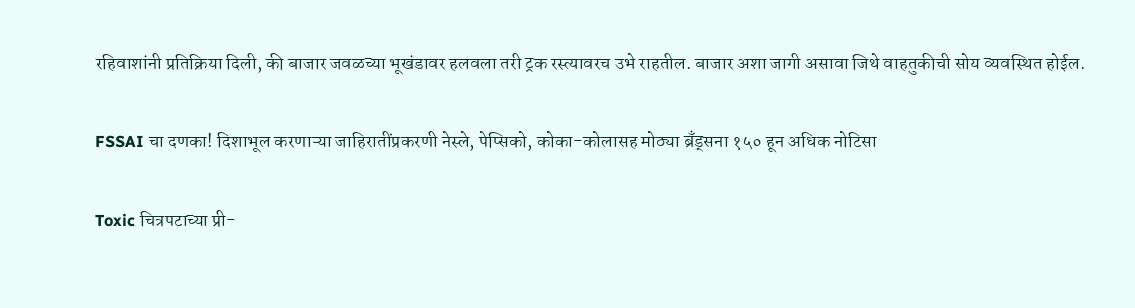रहिवाशांनी प्रतिक्रिया दिली, की बाजार जवळच्या भूखंडावर हलवला तरी ट्रक रस्त्यावरच उभे राहतील. बाजार अशा जागी असावा जिथे वाहतुकीची सोय व्यवस्थित होईल.

FSSAI चा दणका! दिशाभूल करणाऱ्या जाहिरातींप्रकरणी नेस्ले, पेप्सिको, कोका-कोलासह मोठ्या ब्रँड्सना १५० हून अधिक नोटिसा

Toxic चित्रपटाच्या प्री-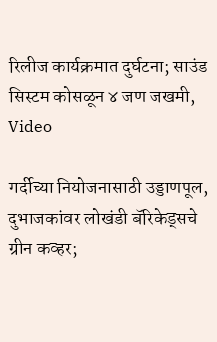रिलीज कार्यक्रमात दुर्घटना; साउंड सिस्टम कोसळून ४ जण जखमी, Video

गर्दीच्या नियोजनासाठी उड्डाणपूल, दुभाजकांवर लोखंडी बॅरिकेड्सचे ग्रीन कव्हर;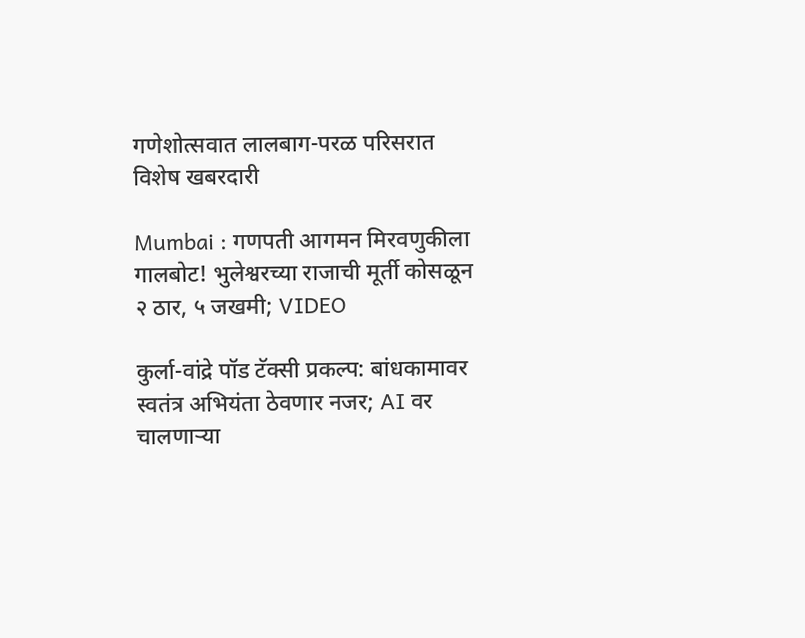गणेशोत्सवात लालबाग-परळ परिसरात विशेष खबरदारी

Mumbai : गणपती आगमन मिरवणुकीला गालबोट! भुलेश्वरच्या राजाची मूर्ती कोसळून २ ठार, ५ जखमी; VIDEO

कुर्ला-वांद्रे पॉड टॅक्सी प्रकल्प: बांधकामावर स्वतंत्र अभियंता ठेवणार नजर; AI वर चालणाऱ्या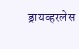ड्रायव्हरलेस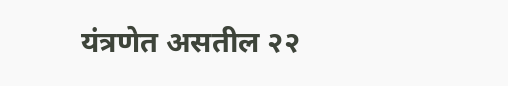यंत्रणेत असतील २२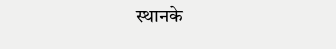स्थानके